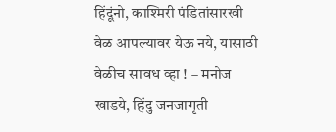हिंदूंनो, काश्मिरी पंडितांसारखी वेळ आपल्यावर येऊ नये, यासाठी वेळीच सावध व्हा ! – मनोज खाडये, हिंदु जनजागृती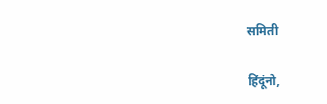समिती

हिंदूंनो,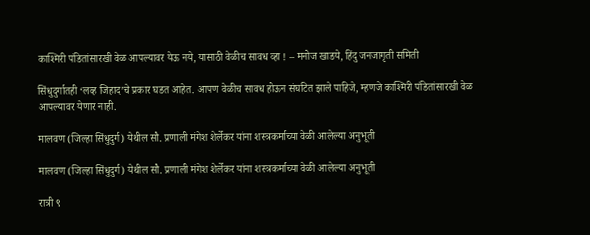काश्मिरी पंडितांसारखी वेळ आपल्यावर येऊ नये, यासाठी वेळीच सावध व्हा ! – मनोज खाडये, हिंदु जनजागृती समिती

सिंधुदुर्गातही ‘लव्ह जिहाद’चे प्रकार घडत आहेत. आपण वेळीच सावध होऊन संघटित झाले पाहिजे, म्हणजे काश्मिरी पंडितांसारखी वेळ आपल्यावर येणार नाही.

मालवण (जिल्हा सिंधुदुर्ग) येथील सौ. प्रणाली मंगेश शेर्लेकर यांना शस्त्रकर्माच्या वेळी आलेल्या अनुभूती

मालवण (जिल्हा सिंधुदुर्ग) येथील सौ. प्रणाली मंगेश शेर्लेकर यांना शस्त्रकर्माच्या वेळी आलेल्या अनुभूती

रात्री ९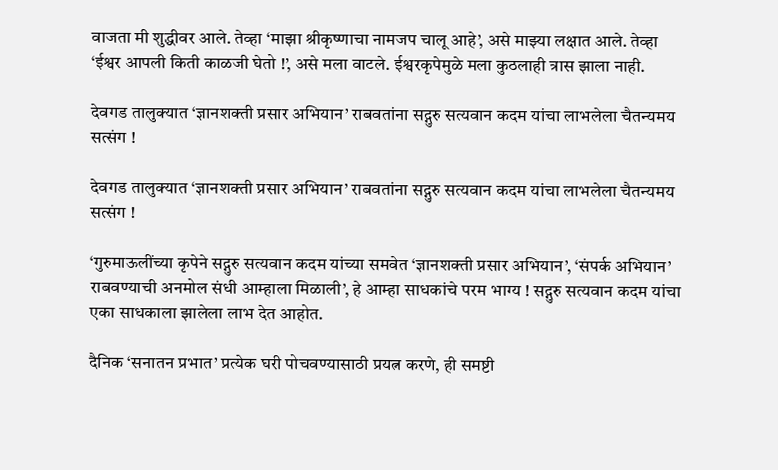वाजता मी शुद्धीवर आले. तेव्हा ‘माझा श्रीकृष्णाचा नामजप चालू आहे’, असे माझ्या लक्षात आले. तेव्हा ‘ईश्वर आपली किती काळजी घेतो !’, असे मला वाटले. ईश्वरकृपेमुळे मला कुठलाही त्रास झाला नाही.

देवगड तालुक्यात ‘ज्ञानशक्ती प्रसार अभियान’ राबवतांना सद्गुरु सत्यवान कदम यांचा लाभलेला चैतन्यमय सत्संग !

देवगड तालुक्यात ‘ज्ञानशक्ती प्रसार अभियान’ राबवतांना सद्गुरु सत्यवान कदम यांचा लाभलेला चैतन्यमय सत्संग !

‘गुरुमाऊलींच्या कृपेने सद्गुरु सत्यवान कदम यांच्या समवेत ‘ज्ञानशक्ती प्रसार अभियान’, ‘संपर्क अभियान’ राबवण्याची अनमोल संधी आम्हाला मिळाली’, हे आम्हा साधकांचे परम भाग्य ! सद्गुरु सत्यवान कदम यांचा एका साधकाला झालेला लाभ देत आहोत.

दैनिक ‘सनातन प्रभात’ प्रत्येक घरी पोचवण्यासाठी प्रयत्न करणे, ही समष्टी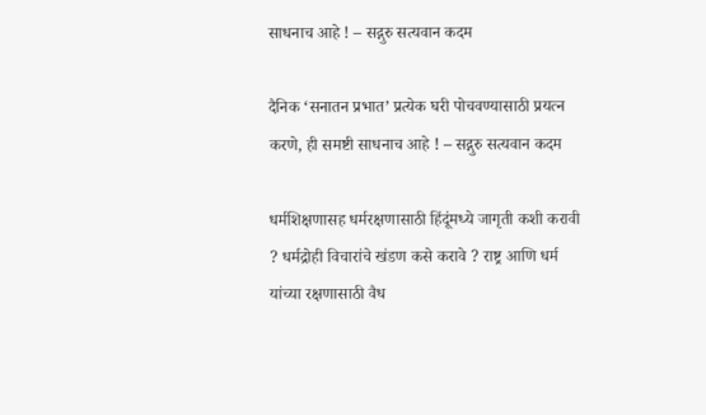साधनाच आहे ! – सद्गुरु सत्यवान कदम

दैनिक ‘सनातन प्रभात’ प्रत्येक घरी पोचवण्यासाठी प्रयत्न करणे, ही समष्टी साधनाच आहे ! – सद्गुरु सत्यवान कदम

धर्मशिक्षणासह धर्मरक्षणासाठी हिंदूंमध्ये जागृती कशी करावी ? धर्मद्रोही विचारांचे खंडण कसे करावे ? राष्ट्र आणि धर्म यांच्या रक्षणासाठी वैध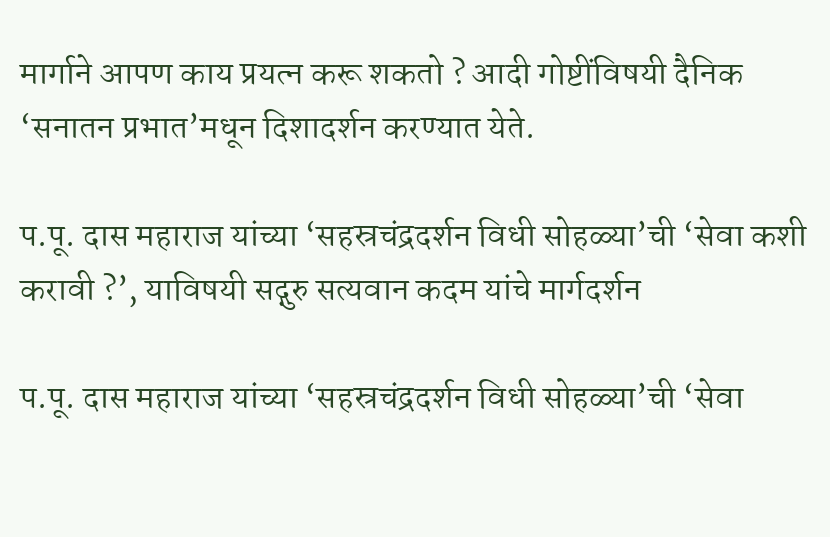मार्गाने आपण काय प्रयत्न करू शकतो ? आदी गोष्टींविषयी दैनिक ‘सनातन प्रभात’मधून दिशादर्शन करण्यात येते.

प.पू. दास महाराज यांच्या ‘सहस्रचंद्रदर्शन विधी सोहळ्या’ची ‘सेवा कशी करावी ?’, याविषयी सद्गुरु सत्यवान कदम यांचे मार्गदर्शन

प.पू. दास महाराज यांच्या ‘सहस्रचंद्रदर्शन विधी सोहळ्या’ची ‘सेवा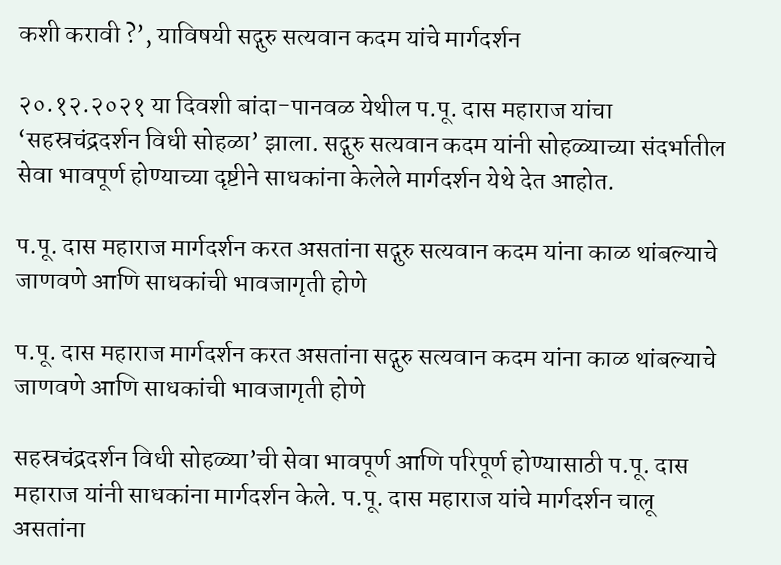कशी करावी ?’, याविषयी सद्गुरु सत्यवान कदम यांचे मार्गदर्शन

२०.१२.२०२१ या दिवशी बांदा-पानवळ येथील प.पू. दास महाराज यांचा ‘सहस्रचंद्रदर्शन विधी सोहळा’ झाला. सद्गुरु सत्यवान कदम यांनी सोहळ्याच्या संदर्भातील सेवा भावपूर्ण होण्याच्या दृष्टीने साधकांना केलेले मार्गदर्शन येथे देत आहोत.

प.पू. दास महाराज मार्गदर्शन करत असतांना सद्गुरु सत्यवान कदम यांना काळ थांबल्याचे जाणवणे आणि साधकांची भावजागृती होणे

प.पू. दास महाराज मार्गदर्शन करत असतांना सद्गुरु सत्यवान कदम यांना काळ थांबल्याचे जाणवणे आणि साधकांची भावजागृती होणे

सहस्रचंद्रदर्शन विधी सोहळ्या’ची सेवा भावपूर्ण आणि परिपूर्ण होण्यासाठी प.पू. दास महाराज यांनी साधकांना मार्गदर्शन केले. प.पू. दास महाराज यांचे मार्गदर्शन चालू असतांना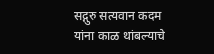सद्गुरु सत्यवान कदम यांना काळ थांबल्याचे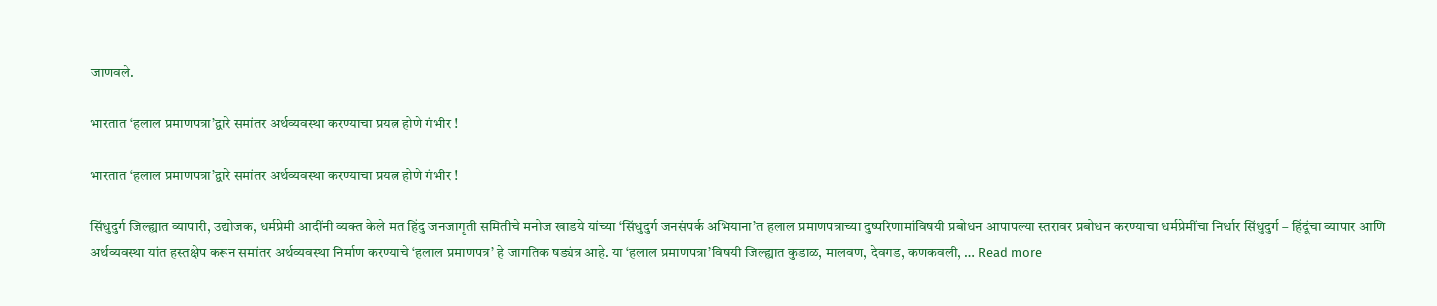जाणवले.

भारतात ‘हलाल प्रमाणपत्रा’द्वारे समांतर अर्थव्यवस्था करण्याचा प्रयत्न होणे गंभीर !

भारतात ‘हलाल प्रमाणपत्रा’द्वारे समांतर अर्थव्यवस्था करण्याचा प्रयत्न होणे गंभीर !

सिंधुदुर्ग जिल्ह्यात व्यापारी, उद्योजक, धर्मप्रेमी आदींनी व्यक्त केले मत हिंदु जनजागृती समितीचे मनोज खाडये यांच्या ‘सिंधुदुर्ग जनसंपर्क अभियाना’त हलाल प्रमाणपत्राच्या दुष्परिणामांविषयी प्रबोधन आपापल्या स्तरावर प्रबोधन करण्याचा धर्मप्रेमींचा निर्धार सिंधुदुर्ग – हिंदूंचा व्यापार आणि अर्थव्यवस्था यांत हस्तक्षेप करून समांतर अर्थव्यवस्था निर्माण करण्याचे ‘हलाल प्रमाणपत्र’ हे जागतिक षड्यंत्र आहे. या ‘हलाल प्रमाणपत्रा’विषयी जिल्ह्यात कुडाळ, मालवण, देवगड, कणकवली, … Read more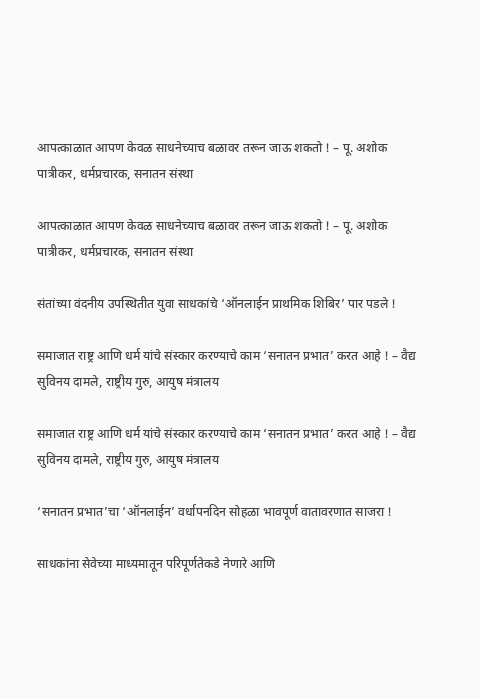आपत्काळात आपण केवळ साधनेच्याच बळावर तरून जाऊ शकतो ! – पू. अशोक पात्रीकर, धर्मप्रचारक, सनातन संस्था

आपत्काळात आपण केवळ साधनेच्याच बळावर तरून जाऊ शकतो ! – पू. अशोक पात्रीकर, धर्मप्रचारक, सनातन संस्था

संतांच्या वंदनीय उपस्थितीत युवा साधकांचे ‘ऑनलाईन प्राथमिक शिबिर’ पार पडले !

समाजात राष्ट्र आणि धर्म यांचे संस्कार करण्याचे काम ‘सनातन प्रभात’ करत आहे ! – वैद्य सुविनय दामले, राष्ट्रीय गुरु, आयुष मंत्रालय

समाजात राष्ट्र आणि धर्म यांचे संस्कार करण्याचे काम ‘सनातन प्रभात’ करत आहे ! – वैद्य सुविनय दामले, राष्ट्रीय गुरु, आयुष मंत्रालय

‘सनातन प्रभात’चा ‘ऑनलाईन’ वर्धापनदिन सोहळा भावपूर्ण वातावरणात साजरा !

साधकांना सेवेच्या माध्यमातून परिपूर्णतेकडे नेणारे आणि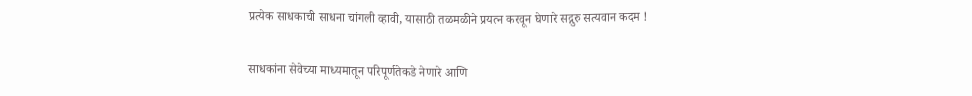प्रत्येक साधकाची साधना चांगली व्हावी, यासाठी तळमळीने प्रयत्न करवून घेणारे सद्गुरु सत्यवान कदम !

साधकांना सेवेच्या माध्यमातून परिपूर्णतेकडे नेणारे आणि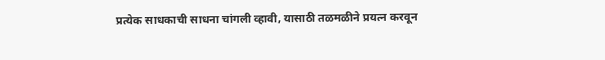प्रत्येक साधकाची साधना चांगली व्हावी, यासाठी तळमळीने प्रयत्न करवून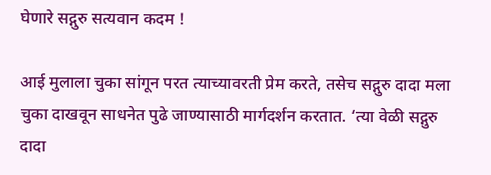घेणारे सद्गुरु सत्यवान कदम !

आई मुलाला चुका सांगून परत त्याच्यावरती प्रेम करते, तसेच सद्गुरु दादा मला चुका दाखवून साधनेत पुढे जाण्यासाठी मार्गदर्शन करतात. ‘त्या वेळी सद्गुरु दादा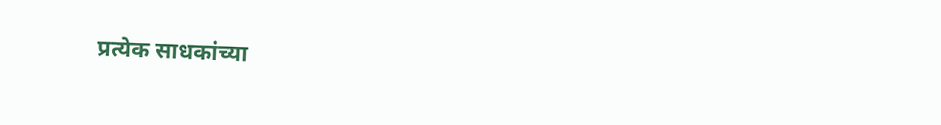प्रत्येक साधकांच्या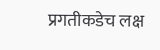प्रगतीकडेच लक्ष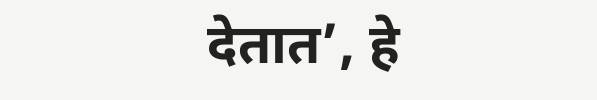देतात’, हे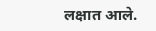लक्षात आले.